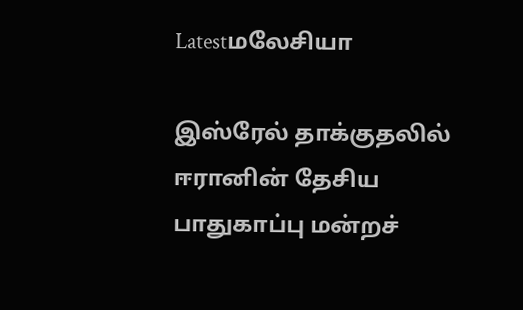Latestமலேசியா

இஸ்ரேல் தாக்குதலில் ஈரானின் தேசிய பாதுகாப்பு மன்றச்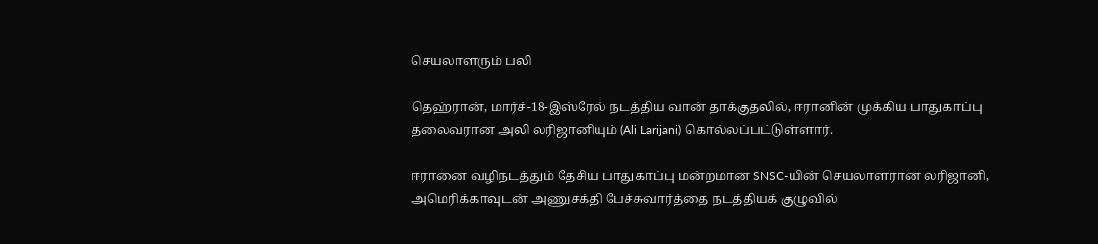செயலாளரும் பலி

தெஹ்ரான், மார்ச்-18-இஸ்ரேல் நடத்திய வான் தாக்குதலில், ஈரானின் முக்கிய பாதுகாப்பு தலைவரான அலி லரிஜானியும் (Ali Larijani) கொல்லப்பட்டுள்ளார்.

ஈரானை வழிநடத்தும் தேசிய பாதுகாப்பு மன்றமான SNSC-யின் செயலாளரான லரிஜானி, அமெரிக்காவுடன் அணுசக்தி பேச்சுவார்த்தை நடத்தியக் குழுவில்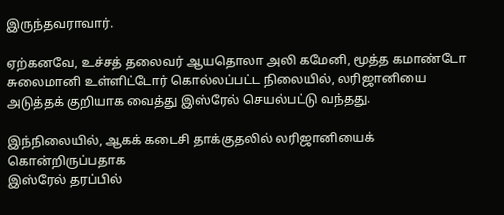இருந்தவராவார்.

ஏற்கனவே, உச்சத் தலைவர் ஆயதொலா அலி கமேனி, மூத்த கமாண்டோ சுலைமானி உள்ளிட்டோர் கொல்லப்பட்ட நிலையில், லரிஜானியை அடுத்தக் குறியாக வைத்து இஸ்ரேல் செயல்பட்டு வந்தது.

இந்நிலையில், ஆகக் கடைசி தாக்குதலில் லரிஜானியைக் கொன்றிருப்பதாக
இஸ்ரேல் தரப்பில்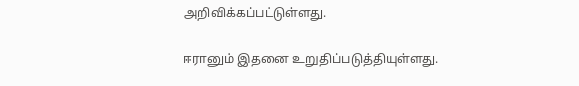அறிவிக்கப்பட்டுள்ளது.

ஈரானும் இதனை உறுதிப்படுத்தியுள்ளது.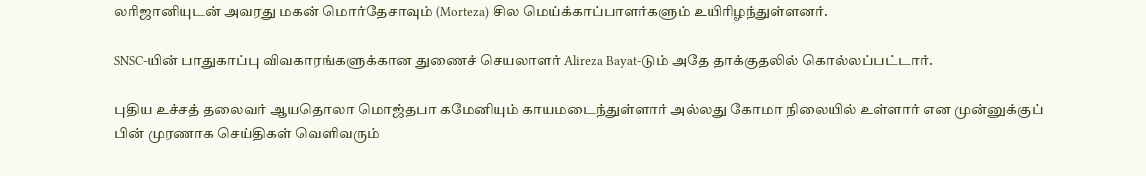லரிஜானியுடன் அவரது மகன் மொர்தேசாவும் (Morteza) சில மெய்க்காப்பாளர்களும் உயிரிழந்துள்ளனர்.

SNSC-யின் பாதுகாப்பு விவகாரங்களுக்கான துணைச் செயலாளர் Alireza Bayat-டும் அதே தாக்குதலில் கொல்லப்பட்டார்.

புதிய உச்சத் தலைவர் ஆயதொலா மொஜ்தபா கமேனியும் காயமடைந்துள்ளார் அல்லது கோமா நிலையில் உள்ளார் என முன்னுக்குப் பின் முரணாக செய்திகள் வெளிவரும்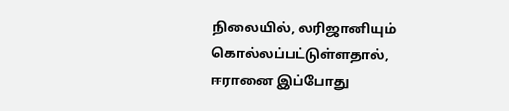நிலையில், லரிஜானியும் கொல்லப்பட்டுள்ளதால், ஈரானை இப்போது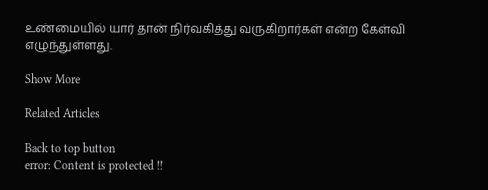உண்மையில் யார் தான் நிர்வகித்து வருகிறார்கள் என்ற கேள்வி எழுந்துள்ளது.

Show More

Related Articles

Back to top button
error: Content is protected !!